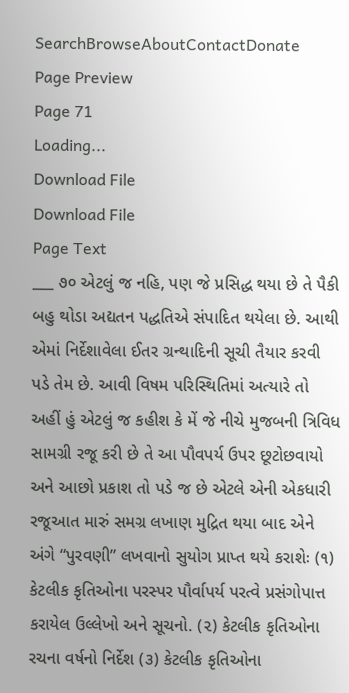SearchBrowseAboutContactDonate
Page Preview
Page 71
Loading...
Download File
Download File
Page Text
___ ૭૦ એટલું જ નહિ, પણ જે પ્રસિદ્ધ થયા છે તે પૈકી બહુ થોડા અદ્યતન પદ્ધતિએ સંપાદિત થયેલા છે. આથી એમાં નિર્દેશાવેલા ઈતર ગ્રન્થાદિની સૂચી તૈયાર કરવી પડે તેમ છે. આવી વિષમ પરિસ્થિતિમાં અત્યારે તો અહીં હું એટલું જ કહીશ કે મેં જે નીચે મુજબની ત્રિવિધ સામગ્રી રજૂ કરી છે તે આ પૌવપર્ય ઉપર છૂટોછવાયો અને આછો પ્રકાશ તો પડે જ છે એટલે એની એકધારી રજૂઆત મારું સમગ્ર લખાણ મુદ્રિત થયા બાદ એને અંગે “પુરવણી” લખવાનો સુયોગ પ્રાપ્ત થયે કરાશેઃ (૧) કેટલીક કૃતિઓના પરસ્પર પૌર્વાપર્ય પરત્વે પ્રસંગોપાત્ત કરાયેલ ઉલ્લેખો અને સૂચનો. (૨) કેટલીક કૃતિઓના રચના વર્ષનો નિર્દેશ (૩) કેટલીક કૃતિઓના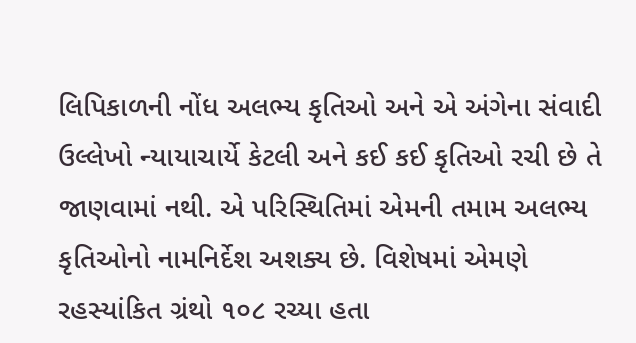લિપિકાળની નોંધ અલભ્ય કૃતિઓ અને એ અંગેના સંવાદી ઉલ્લેખો ન્યાયાચાર્યે કેટલી અને કઈ કઈ કૃતિઓ રચી છે તે જાણવામાં નથી. એ પરિસ્થિતિમાં એમની તમામ અલભ્ય કૃતિઓનો નામનિર્દેશ અશક્ય છે. વિશેષમાં એમણે રહસ્યાંકિત ગ્રંથો ૧૦૮ રચ્યા હતા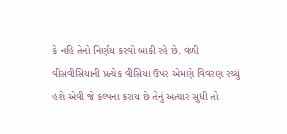કે નહિ તેનો નિર્ણય કરવો બાકી રહે છે. વળી વીસવીસિયાની પ્રત્યેક વીસિયા ઉપર એમણે વિવરણ રચ્યું હશે એવી જે કલ્પના કરાય છે તેનું અત્યાર સુધી તો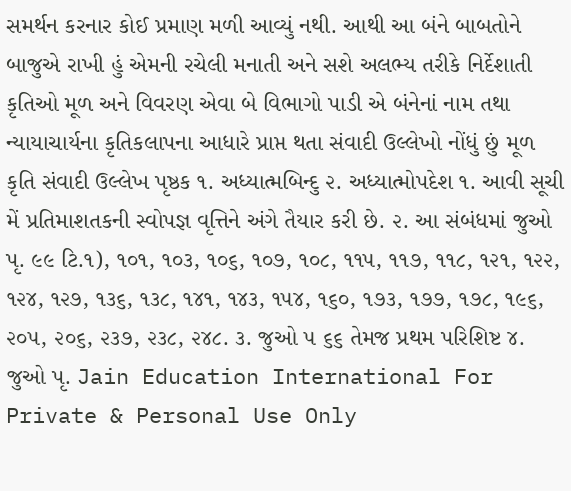સમર્થન કરનાર કોઈ પ્રમાણ મળી આવ્યું નથી. આથી આ બંને બાબતોને બાજુએ રાખી હું એમની રચેલી મનાતી અને સશે અલભ્ય તરીકે નિર્દેશાતી કૃતિઓ મૂળ અને વિવરણ એવા બે વિભાગો પાડી એ બંનેનાં નામ તથા ન્યાયાચાર્યના કૃતિકલાપના આધારે પ્રાપ્ત થતા સંવાદી ઉલ્લેખો નોંધું છું મૂળ કૃતિ સંવાદી ઉલ્લેખ પૃષ્ઠક ૧. અધ્યાત્મબિન્દુ ૨. અધ્યાત્મોપદેશ ૧. આવી સૂચી મેં પ્રતિમાશતકની સ્વોપજ્ઞ વૃત્તિને અંગે તૈયાર કરી છે. ૨. આ સંબંધમાં જુઓ પૃ. ૯૯ ટિ.૧), ૧૦૧, ૧૦૩, ૧૦૬, ૧૦૭, ૧૦૮, ૧૧૫, ૧૧૭, ૧૧૮, ૧૨૧, ૧૨૨, ૧૨૪, ૧૨૭, ૧૩૬, ૧૩૮, ૧૪૧, ૧૪૩, ૧૫૪, ૧૬૦, ૧૭૩, ૧૭૭, ૧૭૮, ૧૯૬, ૨૦૫, ૨૦૬, ૨૩૭, ૨૩૮, ૨૪૮. ૩. જુઓ ૫ ૬૬ તેમજ પ્રથમ પરિશિષ્ટ ૪. જુઓ પૃ. Jain Education International For Private & Personal Use Only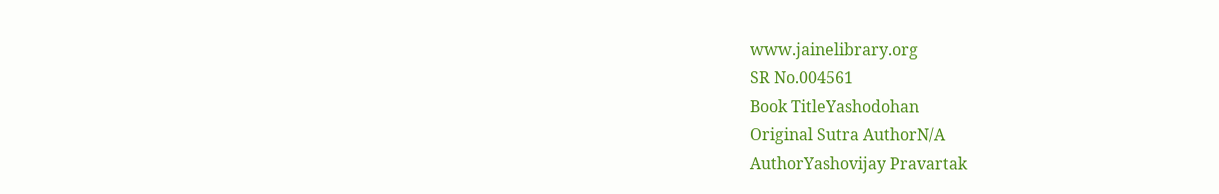www.jainelibrary.org
SR No.004561
Book TitleYashodohan
Original Sutra AuthorN/A
AuthorYashovijay Pravartak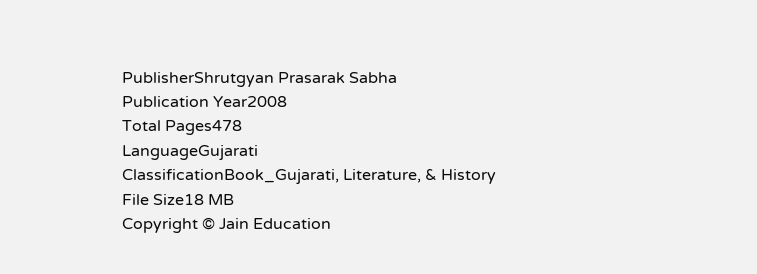PublisherShrutgyan Prasarak Sabha
Publication Year2008
Total Pages478
LanguageGujarati
ClassificationBook_Gujarati, Literature, & History
File Size18 MB
Copyright © Jain Education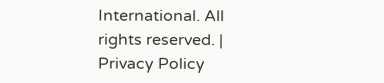International. All rights reserved. | Privacy Policy